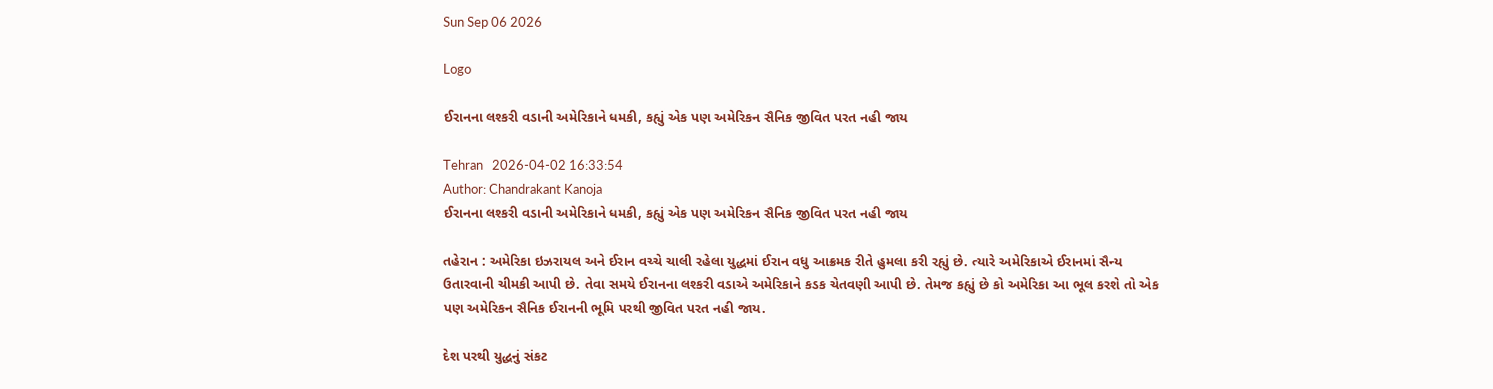Sun Sep 06 2026

Logo

ઈરાનના લશ્કરી વડાની અમેરિકાને ધમકી, કહ્યું એક પણ અમેરિકન સૈનિક જીવિત પરત નહી જાય

Tehran   2026-04-02 16:33:54
Author: Chandrakant Kanoja
ઈરાનના લશ્કરી વડાની અમેરિકાને ધમકી, કહ્યું એક પણ અમેરિકન સૈનિક જીવિત પરત નહી જાય

તહેરાન : અમેરિકા ઇઝરાયલ અને ઈરાન વચ્ચે ચાલી રહેલા યુદ્ધમાં ઈરાન વધુ આક્રમક રીતે હુમલા કરી રહ્યું છે. ત્યારે અમેરિકાએ ઈરાનમાં સૈન્ય ઉતારવાની ચીમકી આપી છે. તેવા સમયે ઈરાનના લશ્કરી વડાએ અમેરિકાને કડક ચેતવણી આપી છે. તેમજ કહ્યું છે કો અમેરિકા આ ભૂલ કરશે તો એક પણ અમેરિકન સૈનિક ઈરાનની ભૂમિ પરથી જીવિત પરત નહી જાય.

દેશ પરથી યુદ્ધનું સંકટ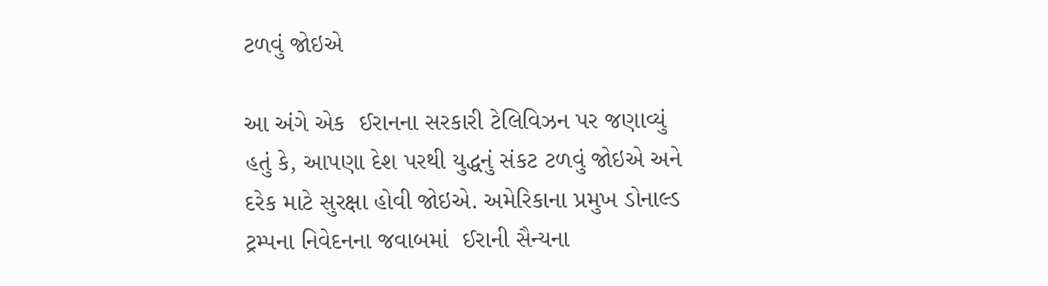ટળવું જોઇએ

આ અંગે એક  ઈરાનના સરકારી ટેલિવિઝન પર જણાવ્યું હતું કે, આપણા દેશ પરથી યુદ્ધનું સંકટ ટળવું જોઇએ અને દરેક માટે સુરક્ષા હોવી જોઇએ. અમેરિકાના પ્રમુખ ડોનાલ્ડ ટ્રમ્પના નિવેદનના જવાબમાં  ઈરાની સૈન્યના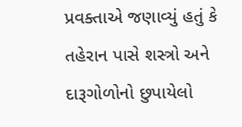પ્રવક્તાએ જણાવ્યું હતું કે તહેરાન પાસે શસ્ત્રો અને દારૂગોળોનો છુપાયેલો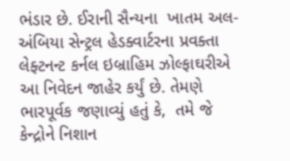ભંડાર છે. ઈરાની સૈન્યના  ખાતમ અલ-અંબિયા સેન્ટ્રલ હેડક્વાર્ટરના પ્રવક્તા લેફ્ટનન્ટ કર્નલ ઇબ્રાહિમ ઝોલ્ફાઘરીએ આ નિવેદન જાહેર કર્યું છે. તેમણે ભારપૂર્વક જણાવ્યું હતું કે,  તમે જે કેન્દ્રોને નિશાન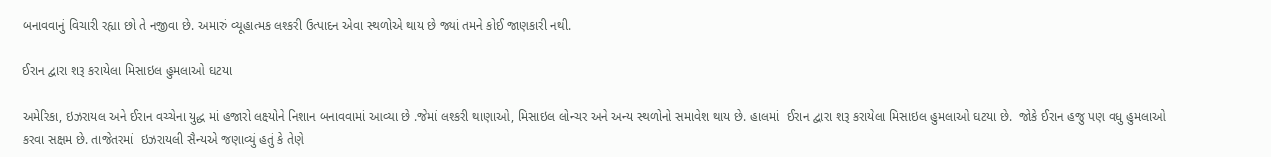બનાવવાનું વિચારી રહ્યા છો તે નજીવા છે. અમારું વ્યૂહાત્મક લશ્કરી ઉત્પાદન એવા સ્થળોએ થાય છે જ્યાં તમને કોઈ જાણકારી નથી.

ઈરાન દ્વારા શરૂ કરાયેલા મિસાઇલ હુમલાઓ ઘટયા

અમેરિકા, ઇઝરાયલ અને ઈરાન વચ્ચેના યુદ્ધ માં હજારો લક્ષ્યોને નિશાન બનાવવામાં આવ્યા છે .જેમાં લશ્કરી થાણાઓ, મિસાઇલ લોન્ચર અને અન્ય સ્થળોનો સમાવેશ થાય છે. હાલમાં  ઈરાન દ્વારા શરૂ કરાયેલા મિસાઇલ હુમલાઓ ઘટયા છે.  જોકે ઈરાન હજુ પણ વધુ હુમલાઓ કરવા સક્ષમ છે. તાજેતરમાં  ઇઝરાયલી સૈન્યએ જણાવ્યું હતું કે તેણે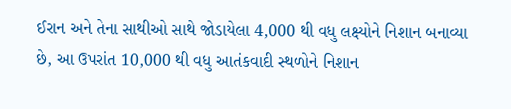ઈરાન અને તેના સાથીઓ સાથે જોડાયેલા 4,000 થી વધુ લક્ષ્યોને નિશાન બનાવ્યા છે, આ ઉપરાંત 10,000 થી વધુ આતંકવાદી સ્થળોને નિશાન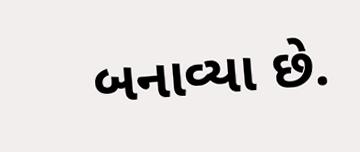બનાવ્યા છે.